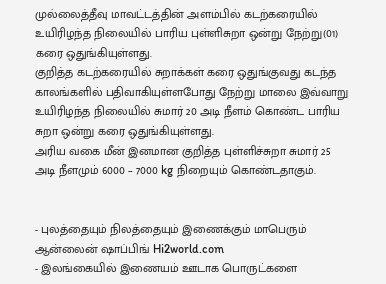முல்லைத்தீவு மாவட்டத்தின் அளம்பில் கடற்கரையில் உயிரிழந்த நிலையில் பாரிய புள்ளிசுறா ஒன்று நேற்று(01) கரை ஒதுங்கியுள்ளது.
குறித்த கடற்கரையில் சுறாக்கள் கரை ஒதுங்குவது கடந்த காலங்களில் பதிவாகியுள்ளபோது நேற்று மாலை இவ்வாறு உயிரிழந்த நிலையில் சுமார் 20 அடி நீளம் கொண்ட பாரிய சுறா ஒன்று கரை ஒதுங்கியுள்ளது.
அரிய வகை மீன் இனமான குறித்த புள்ளிச்சுறா சுமார் 25 அடி நீளமும் 6000 – 7000 kg நிறையும் கொண்டதாகும்.


- புலத்தையும் நிலத்தையும் இணைக்கும் மாபெரும் ஆன்லைன் ஷாப்பிங் Hi2world.com
- இலங்கையில் இணையம் ஊடாக பொருட்களை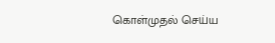கொள்முதல் செய்ய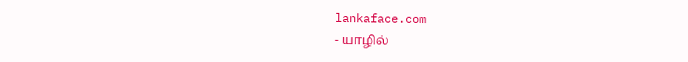lankaface.com
- யாழில்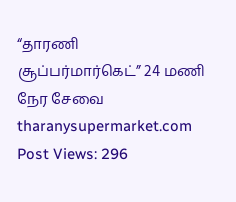“தாரணி சூப்பர்மார்கெட்” 24 மணி நேர சேவை tharanysupermarket.com
Post Views: 296